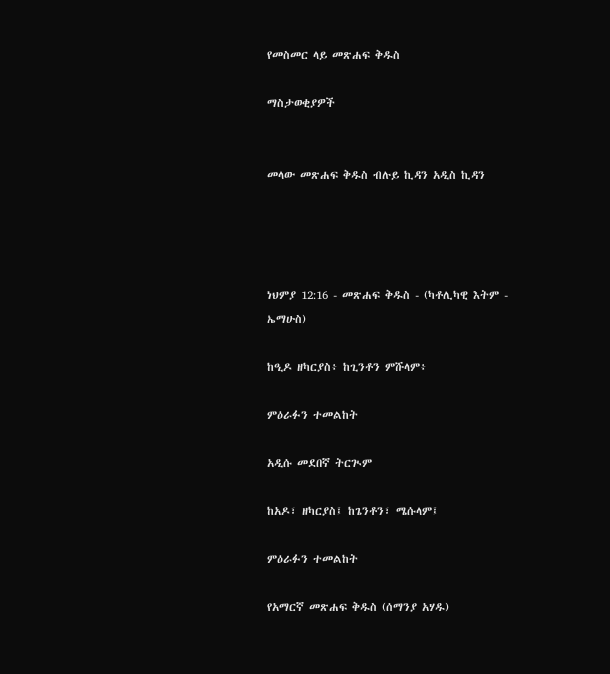የመስመር ላይ መጽሐፍ ቅዱስ

ማስታወቂያዎች


መላው መጽሐፍ ቅዱስ ብሉይ ኪዳን አዲስ ኪዳን




ነህምያ 12:16 - መጽሐፍ ቅዱስ - (ካቶሊካዊ እትም - ኤማሁስ)

ከዒዶ ዘካርያስ፥ ከጊንቶን ምሹላም፥

ምዕራፉን ተመልከት

አዲሱ መደበኛ ትርጒም

ከአዶ፣ ዘካርያስ፤ ከጌንቶን፣ ሜሱላም፤

ምዕራፉን ተመልከት

የአማርኛ መጽሐፍ ቅዱስ (ሰማንያ አሃዱ)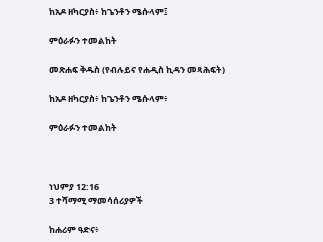ከአዶ ዘካርያስ፥ ከጌንቶን ሜሱላም፤

ምዕራፉን ተመልከት

መጽሐፍ ቅዱስ (የብሉይና የሐዲስ ኪዳን መጻሕፍት)

ከአዶ ዘካርያስ፥ ከጌንቶን ሜሱላም፥

ምዕራፉን ተመልከት



ነህምያ 12:16
3 ተሻማሚ ማመሳሰሪያዎች

ከሐሪም ዓድና፥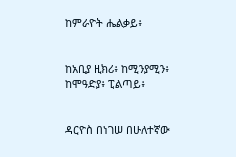ከምራዮት ሔልቃይ፥


ከአቢያ ዚክሪ፥ ከሚንያሚን፥ ከሞዓድያ፥ ፒልጣይ፥


ዳርዮስ በነገሠ በሁለተኛው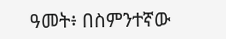ዓመት፥ በስምንተኛው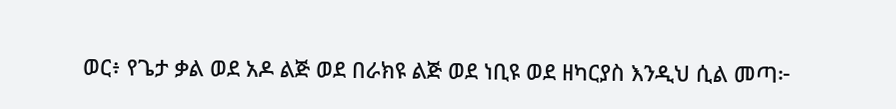ወር፥ የጌታ ቃል ወደ አዶ ልጅ ወደ በራክዩ ልጅ ወደ ነቢዩ ወደ ዘካርያስ እንዲህ ሲል መጣ፦